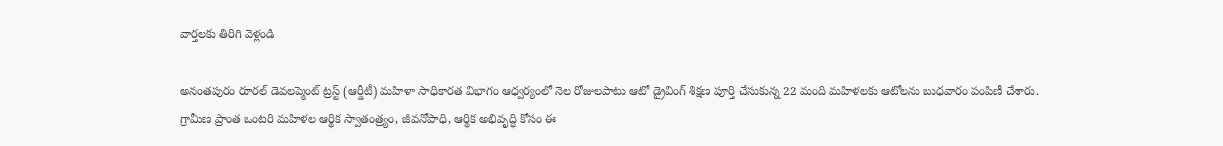వార్తలకు తిరిగి వెళ్లండి

అనంతపురం రూరల్ డెవలప్మెంట్ ట్రస్ట్ (ఆర్డీటీ) మహిళా సాధికారత విభాగం ఆధ్వర్యంలో నెల రోజులపాటు ఆటో డ్రైవింగ్ శిక్షణ పూర్తి చేసుకున్న 22 మంది మహిళలకు ఆటోలను బుధవారం పంపిణీ చేశారు.
గ్రామీణ ప్రాంత ఒంటరి మహిళల ఆర్థిక స్వాతంత్ర్యం, జీవనోపాధి, ఆర్థిక అభివృద్ధి కోసం ఈ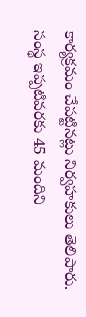కార్యక్రమం చేపట్టినట్లు నిర్వహకులు తెలిపారు. సంస్థ ఇప్పటివరకు 45 మందిని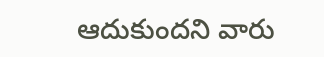ఆదుకుందని వారు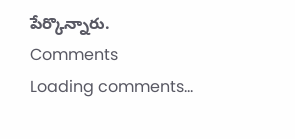పేర్కొన్నారు.
Comments
Loading comments...